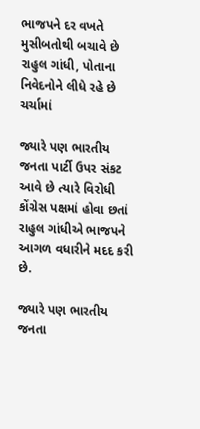ભાજપને દર વખતે મુસીબતોથી બચાવે છે રાહુલ ગાંધી, પોતાના નિવેદનોને લીધે રહે છે ચર્ચામાં

જ્યારે પણ ભારતીય જનતા પાર્ટી ઉપર સંકટ આવે છે ત્યારે વિરોધી કોંગ્રેસ પક્ષમાં હોવા છતાં રાહુલ ગાંધીએ ભાજપને આગળ વધારીને મદદ કરી છે.

જ્યારે પણ ભારતીય જનતા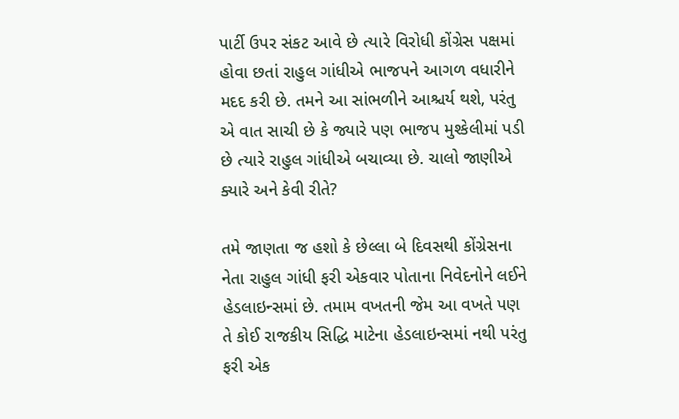પાર્ટી ઉપર સંકટ આવે છે ત્યારે વિરોધી કોંગ્રેસ પક્ષમાં હોવા છતાં રાહુલ ગાંધીએ ભાજપને આગળ વધારીને મદદ કરી છે. તમને આ સાંભળીને આશ્ચર્ય થશે, પરંતુ એ વાત સાચી છે કે જ્યારે પણ ભાજપ મુશ્કેલીમાં પડી છે ત્યારે રાહુલ ગાંધીએ બચાવ્યા છે. ચાલો જાણીએ ક્યારે અને કેવી રીતે?

તમે જાણતા જ હશો કે છેલ્લા બે દિવસથી કોંગ્રેસના નેતા રાહુલ ગાંધી ફરી એકવાર પોતાના નિવેદનોને લઈને હેડલાઇન્સમાં છે. તમામ વખતની જેમ આ વખતે પણ તે કોઈ રાજકીય સિદ્ધિ માટેના હેડલાઇન્સમાં નથી પરંતુ ફરી એક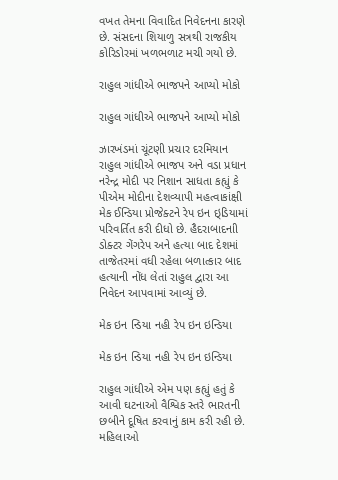વખત તેમના વિવાદિત નિવેદનના કારણે છે. સંસદના શિયાળુ સત્રથી રાજકીય કોરિડોરમાં ખળભળાટ મચી ગયો છે.

રાહુલ ગાંધીએ ભાજપને આપ્યો મોકો

રાહુલ ગાંધીએ ભાજપને આપ્યો મોકો

ઝારખંડમાં ચૂંટણી પ્રચાર દરમિયાન રાહુલ ગાંધીએ ભાજપ અને વડા પ્રધાન નરેન્દ્ર મોદી પર નિશાન સાધતા કહ્યું કે પીએમ મોદીના દેશવ્યાપી મહત્વાકાંક્ષી મેક ઈન્ડિયા પ્રોજેક્ટને રેપ ઇન ઇ્ડિયામાં પરિવર્તિત કરી દીધો છે. હૈદરાબાદનાી ડોક્ટર ગેંગરેપ અને હત્યા બાદ દેશમાં તાજેતરમાં વધી રહેલા બળાત્કાર બાદ હત્યાની નોંધ લેતાં રાહુલ દ્વારા આ નિવેદન આપવામાં આવ્યું છે.

મેક ઇન ન્ડિયા નહી રેપ ઇન ઇન્ડિયા

મેક ઇન ન્ડિયા નહી રેપ ઇન ઇન્ડિયા

રાહુલ ગાંધીએ એમ પણ કહ્યું હતું કે આવી ઘટનાઓ વૈશ્વિક સ્તરે ભારતની છબીને દૂષિત કરવાનું કામ કરી રહી છે. મહિલાઓ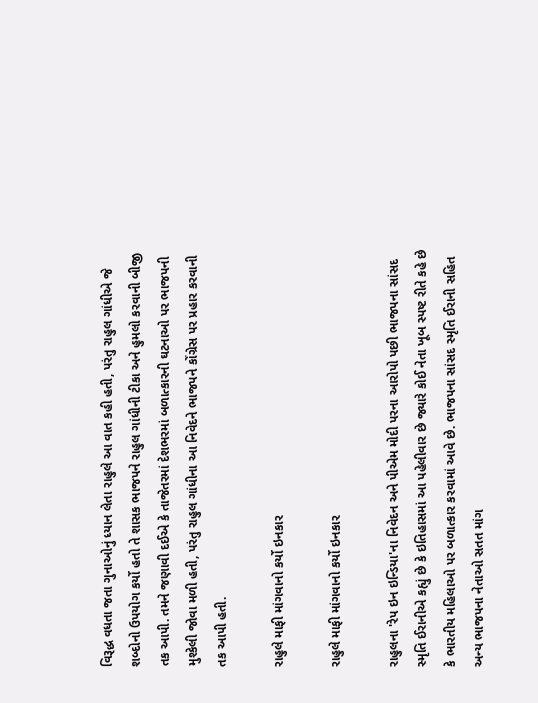વિરૂદ્ધ વધતા જતા ગુનાઓનું ધ્યાન લેતા રાહુલે આ વાત કહી હતી, પરંતુ રાહુલ ગાંધીએ જે શબ્દોનો ઉપયોગ કર્યો હતો તે શાસક ભાજપને રાહુલ ગાંધીની ટીકા અને હુમલો કરવાની બીજી તક આપી. તમને જણાવી દઈએ કે તાજેતરમાં દેશભરમાં બળાત્કારની ઘટનાઓ પર ભાજપની મુશ્કેલી જોવા મળી હતી, પરંતુ રાહુલ ગાંધીના આ નિવેદને ભાજપને કોંગ્રેસ પર પ્રહાર કરવાની તક આપી હતી.

રાહુલે માફી માંગવાનો કર્યો ઇનકાર

રાહુલે માફી માંગવાનો કર્યો ઇનકાર

રાહુલના 'રેપ ઇન ઇન્ડિયા'ના નિવેદન અને પીએમ મોદી પરના આરોપો પછી ભાજપના સાંસદ સ્મૃતિ ઈરાનીએ કહ્યું છે કે ઇતિહાસમાં આ પહેલીવાર છે જ્યારે કોઈ નેતા ખૂબ સ્પષ્ટ રીતે કહે છે કે ભારતીય મહિલાઓ પર બળાત્કાર કરવામાં આવે છે. ભાજપના સાંસદ સ્મૃતિ ઈરાની સહિત અન્ય ભાજપના નેતાઓ સતત માંગ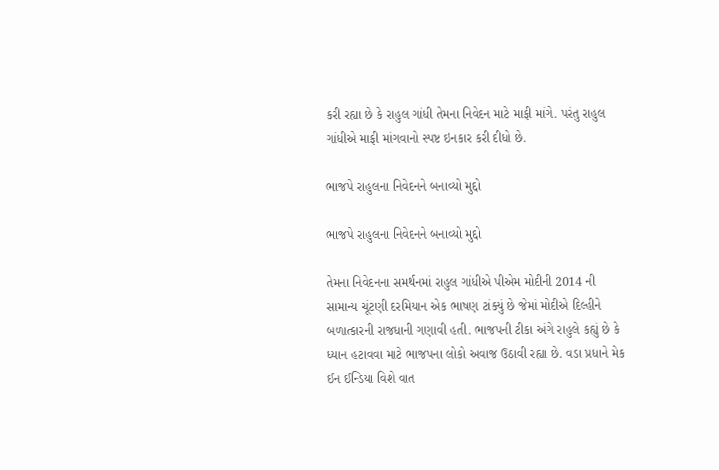કરી રહ્યા છે કે રાહુલ ગાંધી તેમના નિવેદન માટે માફી માંગે. પરંતુ રાહુલ ગાંધીએ માફી માંગવાનો સ્પષ્ટ ઇનકાર કરી દીધો છે.

ભાજપે રાહુલના નિવેદનને બનાવ્યો મુદ્દો

ભાજપે રાહુલના નિવેદનને બનાવ્યો મુદ્દો

તેમના નિવેદનના સમર્થનમાં રાહુલ ગાંધીએ પીએમ મોદીની 2014 ની સામાન્ય ચૂંટણી દરમિયાન એક ભાષણ ટાંક્યું છે જેમાં મોદીએ દિલ્હીને બળાત્કારની રાજધાની ગણાવી હતી. ભાજપની ટીકા અંગે રાહુલે કહ્યું છે કે ધ્યાન હટાવવા માટે ભાજપના લોકો અવાજ ઉઠાવી રહ્યા છે. વડા પ્રધાને મેક ઈન ઈન્ડિયા વિશે વાત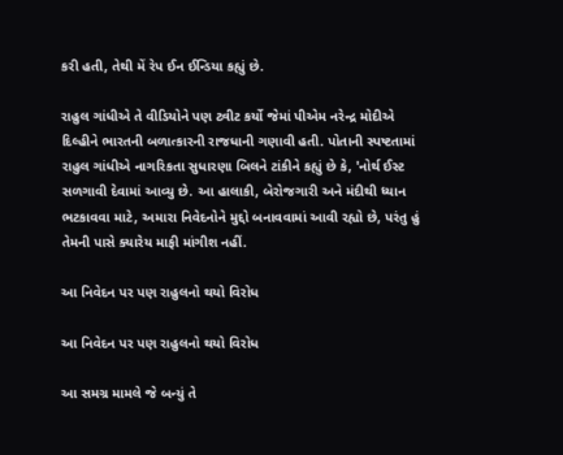કરી હતી, તેથી મેં રેપ ઈન ઈન્ડિયા કહ્યું છે.

રાહુલ ગાંધીએ તે વીડિયોને પણ ટ્વીટ કર્યો જેમાં પીએમ નરેન્દ્ર મોદીએ દિલ્હીને ભારતની બળાત્કારની રાજધાની ગણાવી હતી. પોતાની સ્પષ્ટતામાં રાહુલ ગાંધીએ નાગરિકતા સુધારણા બિલને ટાંકીને કહ્યું છે કે, 'નોર્થ ઈસ્ટ સળગાવી દેવામાં આવ્યુ છે. આ હાલાકી, બેરોજગારી અને મંદીથી ધ્યાન ભટકાવવા માટે, અમારા નિવેદનોને મુદ્દો બનાવવામાં આવી રહ્યો છે, પરંતુ હું તેમની પાસે ક્યારેય માફી માંગીશ નહીં.

આ નિવેદન પર પણ રાહુલનો થયો વિરોધ

આ નિવેદન પર પણ રાહુલનો થયો વિરોધ

આ સમગ્ર મામલે જે બન્યું તે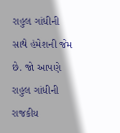રાહુલ ગાંધીની સાથે હંમેશની જેમ છે. જો આપણે રાહુલ ગાંધીની રાજકીય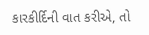કારકીર્દિની વાત કરીએ, તો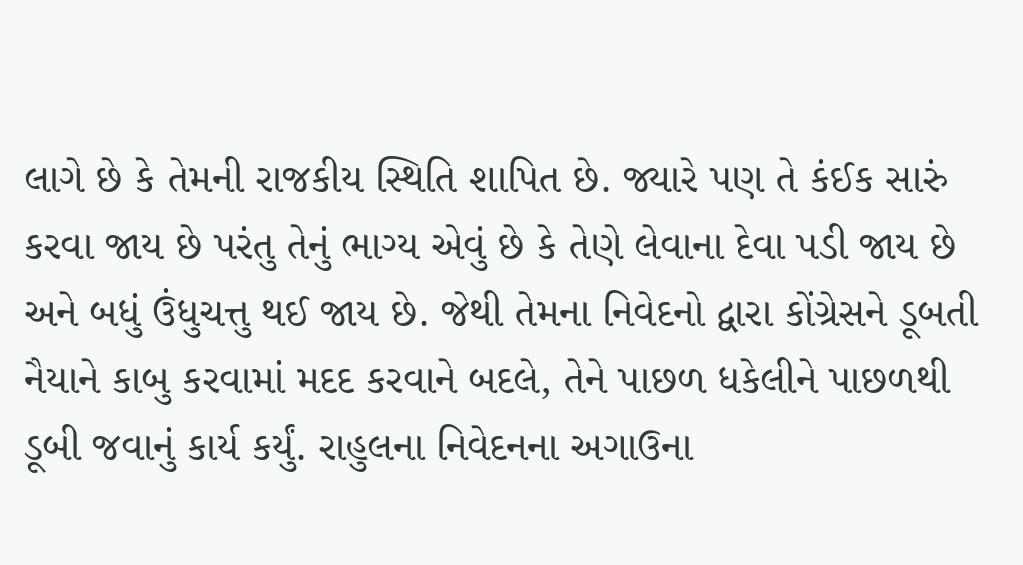લાગે છે કે તેમની રાજકીય સ્થિતિ શાપિત છે. જ્યારે પણ તે કંઈક સારું કરવા જાય છે પરંતુ તેનું ભાગ્ય એવું છે કે તેણે લેવાના દેવા પડી જાય છે અને બધું ઉંધુચત્તુ થઈ જાય છે. જેથી તેમના નિવેદનો દ્વારા કોંગ્રેસને ડૂબતી નૈયાને કાબુ કરવામાં મદદ કરવાને બદલે, તેને પાછળ ધકેલીને પાછળથી ડૂબી જવાનું કાર્ય કર્યું. રાહુલના નિવેદનના અગાઉના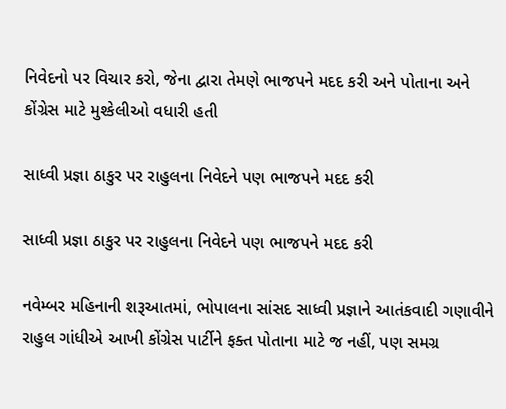નિવેદનો પર વિચાર કરો, જેના દ્વારા તેમણે ભાજપને મદદ કરી અને પોતાના અને કોંગ્રેસ માટે મુશ્કેલીઓ વધારી હતી

સાધ્વી પ્રજ્ઞા ઠાકુર પર રાહુલના નિવેદને પણ ભાજપને મદદ કરી

સાધ્વી પ્રજ્ઞા ઠાકુર પર રાહુલના નિવેદને પણ ભાજપને મદદ કરી

નવેમ્બર મહિનાની શરૂઆતમાં, ભોપાલના સાંસદ સાધ્વી પ્રજ્ઞાને આતંકવાદી ગણાવીને રાહુલ ગાંધીએ આખી કોંગ્રેસ પાર્ટીને ફક્ત પોતાના માટે જ નહીં, પણ સમગ્ર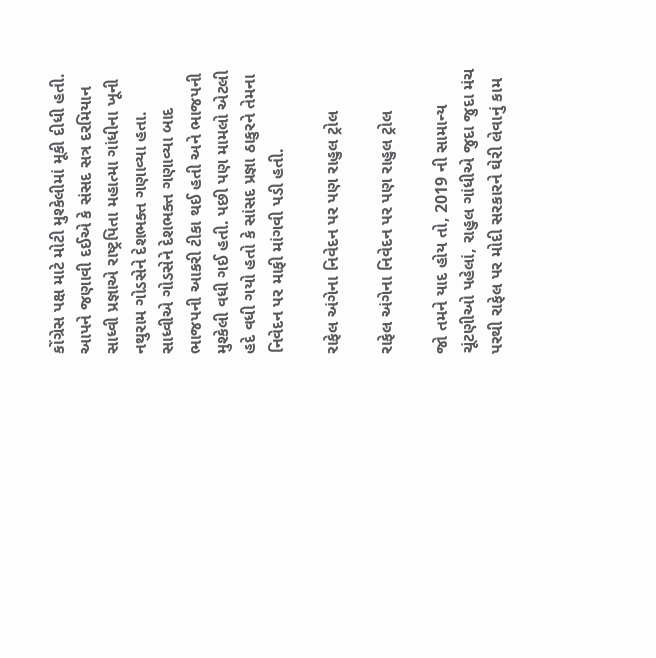કોંગ્રેસ પક્ષ માટે મોટી મુશ્કેલીમાં મૂકી દીધી હતી. આપને જણાવી દઈએ કે સંસદ સત્ર દરમિયાન સાધ્વી પ્રજ્ઞાએ રાષ્ટ્રપિતા મહાત્મા ગાંધીના ખૂની નથુરામ ગોડસેને દેશભક્ત ગણાવ્યા હતા. સાધ્વીએ ગોડસેને દેશભક્ત ગણાવ્યા બાદ ભાજપની આકરી ટીકા થઈ હતી અને ભાજપની મુશ્કેલી વધી ગઈ હતી. પછી પણ મામલો એટલી હદે વધી ગયો હતો કે સાંસદ પ્રજ્ઞા ઠાકુરને તેમના નિવેદન પર માફી માંગવી પડી હતી.

રાફેલ અંગેના નિવેદન પર પણ રાહુલ ટ્રોલ

રાફેલ અંગેના નિવેદન પર પણ રાહુલ ટ્રોલ

જો તમને યાદ હોય તો, 2019 ની સામાન્ય ચૂંટણીઓ પહેલાં, રાહુલ ગાંધીએ જુદા જુદા મંચ પરથી રાફેલ પર મોદી સરકારને ઘેરી લેવાનું કામ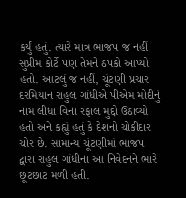કર્યું હતું. ત્યારે માત્ર ભાજપ જ નહીં સુપ્રીમ કોર્ટે પણ તેમને ઠપકો આપ્યો હતો. આટલું જ નહીં, ચૂંટણી પ્રચાર દરમિયાન રાહુલ ગાંધીએ પીએમ મોદીનું નામ લીધા વિના રફાલ મુદ્દો ઉઠાવ્યો હતો અને કહ્યું હતું કે દેશનો ચોકીદાર ચોર છે. સામાન્ય ચૂંટણીમાં ભાજપ દ્વારા રાહુલ ગાંધીના આ નિવેદનને ભારે છૂટછાટ મળી હતી.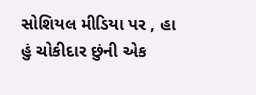સોશિયલ મીડિયા પર , હા હું ચોકીદાર છુંની એક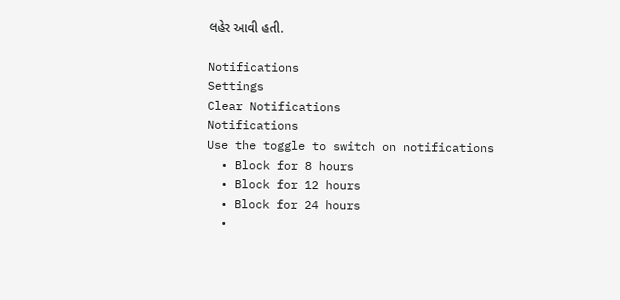લહેર આવી હતી.

Notifications
Settings
Clear Notifications
Notifications
Use the toggle to switch on notifications
  • Block for 8 hours
  • Block for 12 hours
  • Block for 24 hours
  •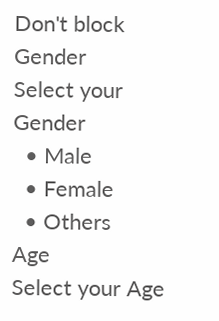Don't block
Gender
Select your Gender
  • Male
  • Female
  • Others
Age
Select your Age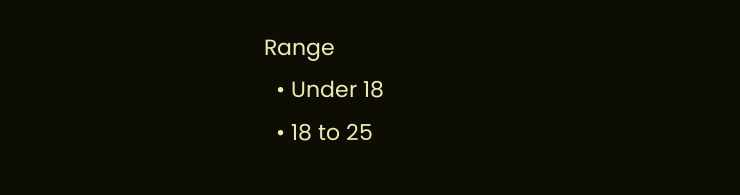Range
  • Under 18
  • 18 to 25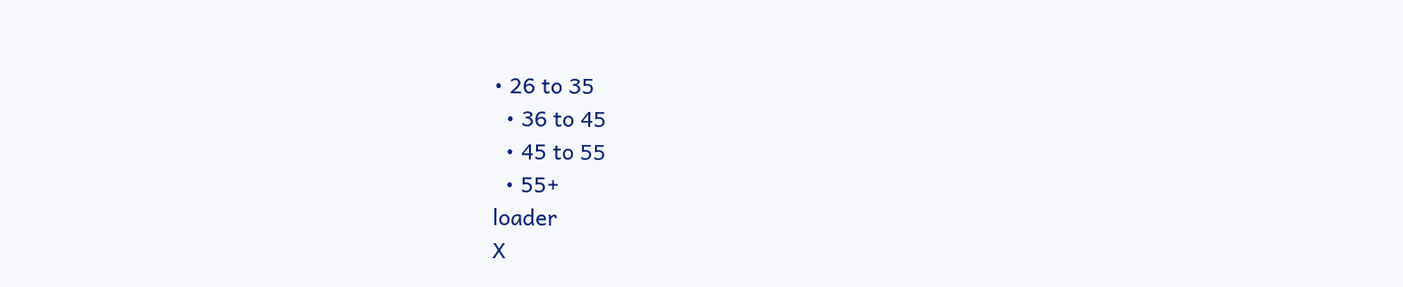• 26 to 35
  • 36 to 45
  • 45 to 55
  • 55+
loader
X